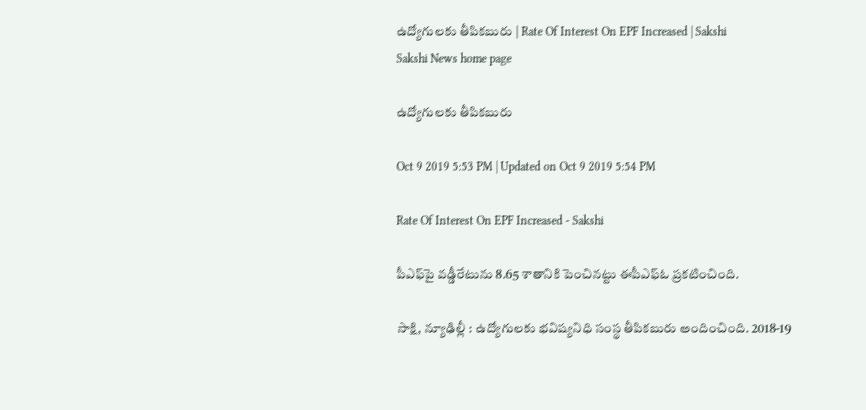ఉద్యోగులకు తీపికబురు | Rate Of Interest On EPF Increased | Sakshi
Sakshi News home page

ఉద్యోగులకు తీపికబురు

Oct 9 2019 5:53 PM | Updated on Oct 9 2019 5:54 PM

Rate Of Interest On EPF Increased - Sakshi

పీఎఫ్‌పై వడ్డీరేటును 8.65 శాతానికి పెంచినట్టు ఈపీఎఫ్‌ఓ ప్రకటించింది.

సాక్షి, న్యూఢిల్లీ : ఉద్యోగులకు భవిష్యనిధి సంస్థ తీపికబురు అందించింది. 2018-19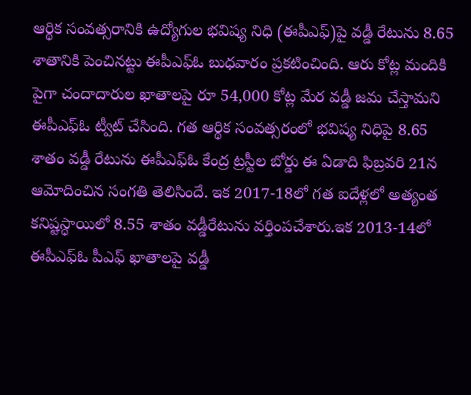ఆర్థిక సంవత్సరానికి ఉద్యోగుల భవిష్య నిధి (ఈపీఎఫ్‌)పై వడ్డీ రేటును 8.65 శాతానికి పెంచినట్టు ఈపీఎఫ్‌ఓ బుధవారం ప్రకటించింది. ఆరు కోట్ల మందికి పైగా చందాదారుల ఖాతాలపై రూ 54,000 కోట్ల మేర వడ్డీ జమ చేస్తామని ఈపీఎఫ్‌ఓ ట్వీట్‌ చేసింది. గత ఆర్థిక సంవత్సరంలో భవిష్య నిధిపై 8.65 శాతం వడ్డీ రేటును ఈపీఎఫ్‌ఓ కేంద్ర ట్రస్టీల బోర్డు ఈ ఏడాది ఫిబ్రవరి 21న ఆమోదించిన సంగతి తెలిసిందే. ఇక 2017-18లో గత ఐదేళ్లలో అత్యంత కనిష్టస్ధాయిలో 8.55 శాతం వడ్డీరేటును వర్తింపచేశారు.ఇక 2013-14లో ఈపీఎఫ్‌ఓ పీఎఫ్‌ ఖాతాలపై వడ్డీ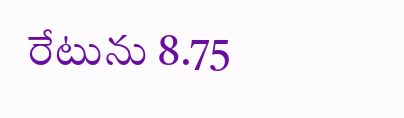రేటును 8.75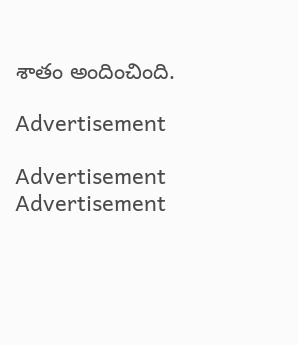శాతం అందించింది.

Advertisement

Advertisement
Advertisement